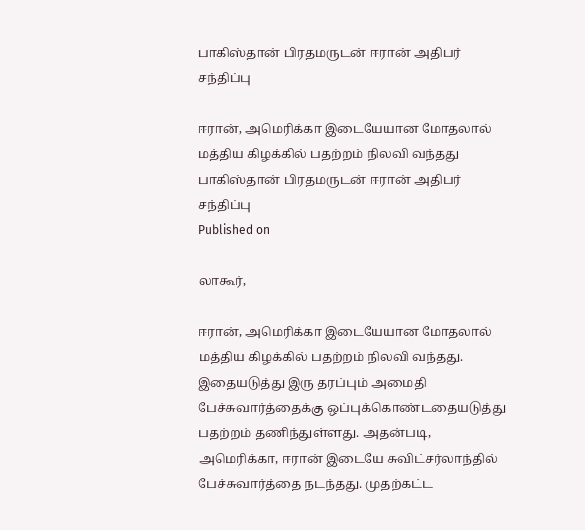பாகிஸ்தான் பிரதமருடன் ஈரான் அதிபர் சந்திப்பு

ஈரான், அமெரிக்கா இடையேயான மோதலால் மத்திய கிழக்கில் பதற்றம் நிலவி வந்தது
பாகிஸ்தான் பிரதமருடன் ஈரான் அதிபர் சந்திப்பு
Published on

லாகூர்,

ஈரான், அமெரிக்கா இடையேயான மோதலால் மத்திய கிழக்கில் பதற்றம் நிலவி வந்தது. இதையடுத்து இரு தரப்பும் அமைதி பேச்சுவார்த்தைக்கு ஒப்புக்கொண்டதையடுத்து பதற்றம் தணிந்துள்ளது. அதன்படி, அமெரிக்கா, ஈரான் இடையே சுவிட்சர்லாந்தில் பேச்சுவார்த்தை நடந்தது. முதற்கட்ட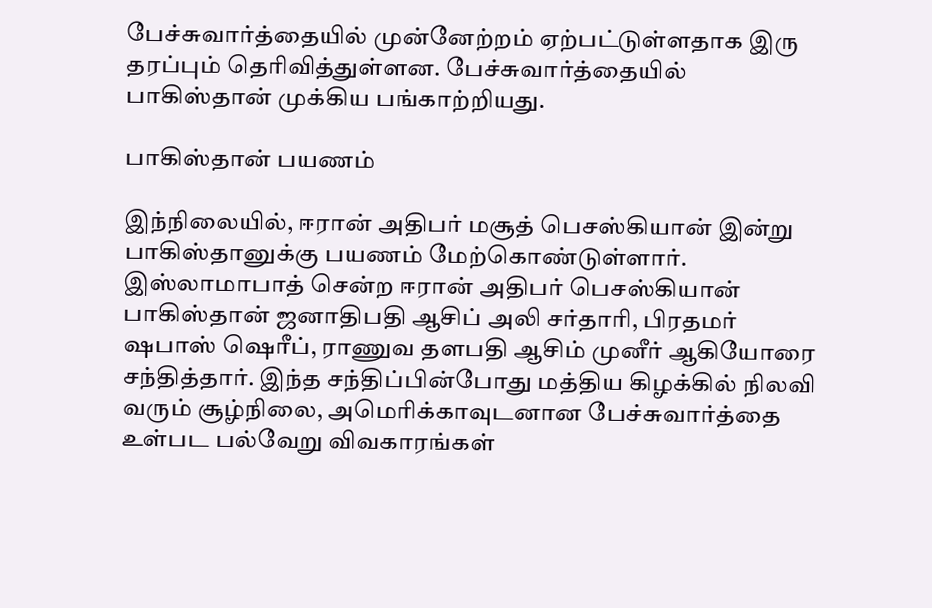பேச்சுவார்த்தையில் முன்னேற்றம் ஏற்பட்டுள்ளதாக இரு தரப்பும் தெரிவித்துள்ளன. பேச்சுவார்த்தையில் பாகிஸ்தான் முக்கிய பங்காற்றியது.

பாகிஸ்தான் பயணம்

இந்நிலையில், ஈரான் அதிபர் மசூத் பெசஸ்கியான் இன்று பாகிஸ்தானுக்கு பயணம் மேற்கொண்டுள்ளார். இஸ்லாமாபாத் சென்ற ஈரான் அதிபர் பெசஸ்கியான் பாகிஸ்தான் ஜனாதிபதி ஆசிப் அலி சர்தாரி, பிரதமர் ஷபாஸ் ஷெரீப், ராணுவ தளபதி ஆசிம் முனீர் ஆகியோரை சந்தித்தார். இந்த சந்திப்பின்போது மத்திய கிழக்கில் நிலவி வரும் சூழ்நிலை, அமெரிக்காவுடனான பேச்சுவார்த்தை உள்பட பல்வேறு விவகாரங்கள்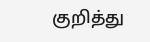குறித்து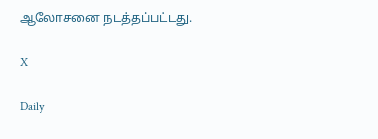ஆலோசனை நடத்தப்பட்டது.

X

Daily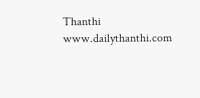Thanthi
www.dailythanthi.com